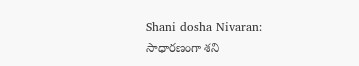Shani dosha Nivaran: సాధారణంగా శని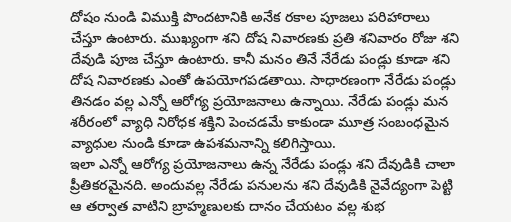దోషం నుండి విముక్తి పొందటానికి అనేక రకాల పూజలు పరిహారాలు చేస్తూ ఉంటారు. ముఖ్యంగా శని దోష నివారణకు ప్రతి శనివారం రోజు శని దేవుడి పూజ చేస్తూ ఉంటారు. కానీ మనం తినే నేరేడు పండ్లు కూడా శని దోష నివారణకు ఎంతో ఉపయోగపడతాయి. సాధారణంగా నేరేడు పండ్లు తినడం వల్ల ఎన్నో ఆరోగ్య ప్రయోజనాలు ఉన్నాయి. నేరేడు పండ్లు మన శరీరంలో వ్యాధి నిరోధక శక్తిని పెంచడమే కాకుండా మూత్ర సంబంధమైన వ్యాధుల నుండి కూడా ఉపశమనాన్ని కలిగిస్తాయి.
ఇలా ఎన్నో ఆరోగ్య ప్రయోజనాలు ఉన్న నేరేడు పండ్లు శని దేవుడికి చాలా ప్రీతికరమైనది. అందువల్ల నేరేడు పనులను శని దేవుడికి నైవేద్యంగా పెట్టి ఆ తర్వాత వాటిని బ్రాహ్మణులకు దానం చేయటం వల్ల శుభ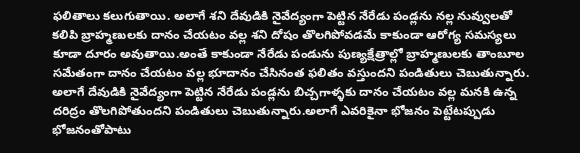ఫలితాలు కలుగుతాయి. అలాగే శని దేవుడికి నైవేద్యంగా పెట్టిన నేరేడు పండ్లను నల్ల నువ్వులతో కలిపి బ్రాహ్మణులకు దానం చేయటం వల్ల శని దోషం తొలగిపోవడమే కాకుండా ఆరోగ్య సమస్యలు కూడా దూరం అవుతాయి.అంతే కాకుండా నేరేడు పండును పుణ్యక్షేత్రాల్లో బ్రాహ్మణులకు తాంబూల సమేతంగా దానం చేయటం వల్ల భూదానం చేసినంత ఫలితం వస్తుందని పండితులు చెబుతున్నారు.
అలాగే దేవుడికి నైవేద్యంగా పెట్టిన నేరేడు పండ్లను బిచ్చగాళ్ళకు దానం చేయటం వల్ల మనకి ఉన్న దరిద్రం తొలగిపోతుందని పండితులు చెబుతున్నారు.అలాగే ఎవరికైనా భోజనం పెట్టేటప్పుడు భోజనంతోపాటు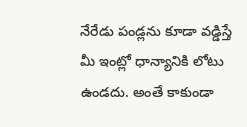నేరేడు పండ్లను కూడా వడ్డిస్తే మీ ఇంట్లో ధాన్యానికి లోటు ఉండదు. అంతే కాకుండా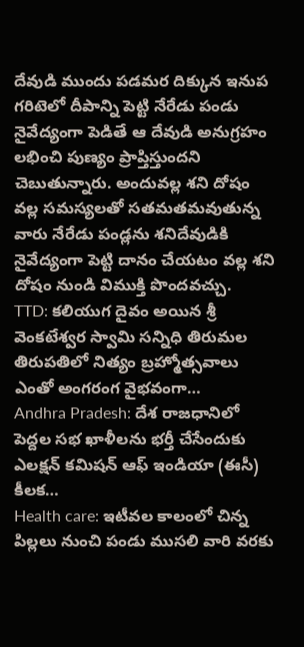దేవుడి ముందు పడమర దిక్కున ఇనుప గరిటెలో దీపాన్ని పెట్టి నేరేడు పండు నైవేద్యంగా పెడితే ఆ దేవుడి అనుగ్రహం లభించి పుణ్యం ప్రాప్తిస్తుందని చెబుతున్నారు. అందువల్ల శని దోషం వల్ల సమస్యలతో సతమతమవుతున్న వారు నేరేడు పండ్లను శనిదేవుడికి నైవేద్యంగా పెట్టి దానం చేయటం వల్ల శని దోషం నుండి విముక్తి పొందవచ్చు.
TTD: కలియుగ దైవం అయిన శ్రీ వెంకటేశ్వర స్వామి సన్నిధి తిరుమల తిరుపతిలో నిత్యం బ్రహ్మోత్సవాలు ఎంతో అంగరంగ వైభవంగా…
Andhra Pradesh: దేశ రాజధానిలో పెద్దల సభ ఖాళీలను భర్తీ చేసేందుకు ఎలక్షన్ కమిషన్ ఆఫ్ ఇండియా (ఈసీ) కీలక…
Health care: ఇటీవల కాలంలో చిన్న పిల్లలు నుంచి పండు ముసలి వారి వరకు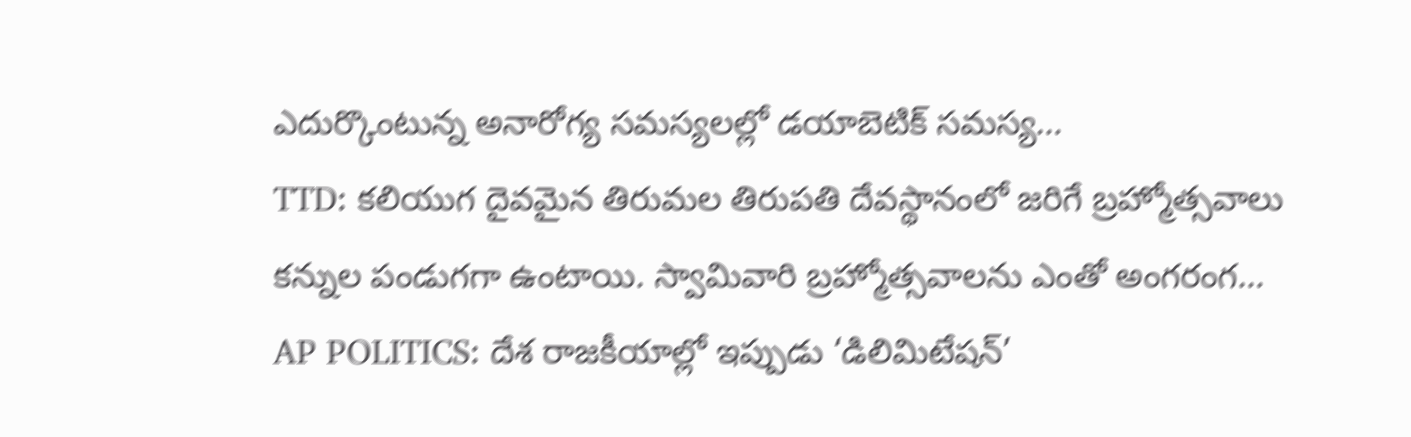ఎదుర్కొంటున్న అనారోగ్య సమస్యలల్లో డయాబెటిక్ సమస్య…
TTD: కలియుగ దైవమైన తిరుమల తిరుపతి దేవస్థానంలో జరిగే బ్రహ్మోత్సవాలు కన్నుల పండుగగా ఉంటాయి. స్వామివారి బ్రహ్మోత్సవాలను ఎంతో అంగరంగ…
AP POLITICS: దేశ రాజకీయాల్లో ఇప్పుడు ‘డిలిమిటేషన్’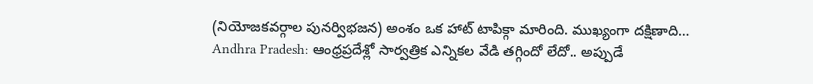(నియోజకవర్గాల పునర్విభజన) అంశం ఒక హాట్ టాపిక్గా మారింది. ముఖ్యంగా దక్షిణాది…
Andhra Pradesh: ఆంధ్రప్రదేశ్లో సార్వత్రిక ఎన్నికల వేడి తగ్గిందో లేదో.. అప్పుడే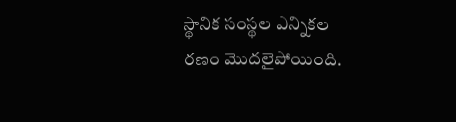స్థానిక సంస్థల ఎన్నికల రణం మొదలైపోయింది.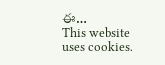ఈ…
This website uses cookies.